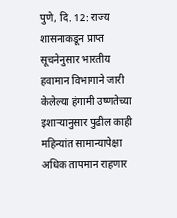पुणे, दि. 12: राज्य शासनाकडून प्राप्त सूचनेनुसार भारतीय हवामान विभागाने जारी केलेल्या हंगामी उष्णतेच्या इशाऱ्यानुसार पुढील काही महिन्यांत सामान्यापेक्षा अधिक तापमान राहणार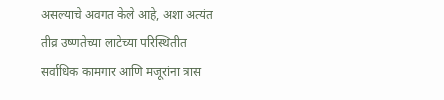असल्याचे अवगत केले आहे, अशा अत्यंत तीव्र उष्णतेच्या लाटेच्या परिस्थितीत सर्वाधिक कामगार आणि मजूरांना त्रास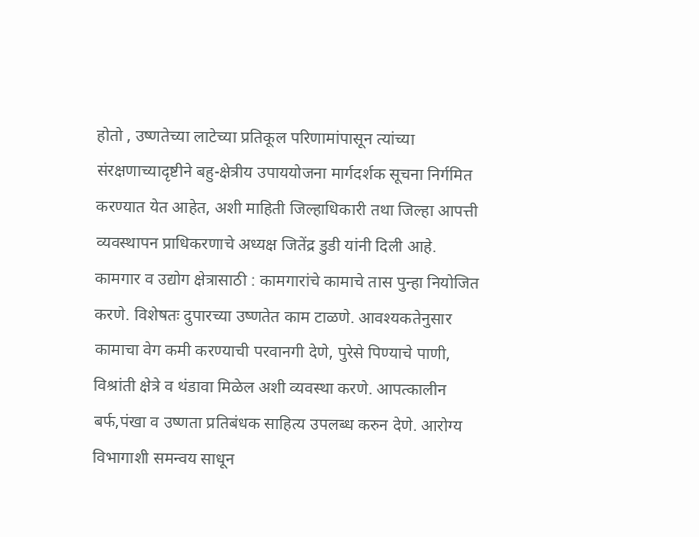होतो , उष्णतेच्या लाटेच्या प्रतिकूल परिणामांपासून त्यांच्या संरक्षणाच्यादृष्टीने बहु-क्षेत्रीय उपाययोजना मार्गदर्शक सूचना निर्गमित करण्यात येत आहेत, अशी माहिती जिल्हाधिकारी तथा जिल्हा आपत्ती व्यवस्थापन प्राधिकरणाचे अध्यक्ष जितेंद्र डुडी यांनी दिली आहे.
कामगार व उद्योग क्षेत्रासाठी : कामगारांचे कामाचे तास पुन्हा नियोजित करणे. विशेषतः दुपारच्या उष्णतेत काम टाळणे. आवश्यकतेनुसार कामाचा वेग कमी करण्याची परवानगी देणे, पुरेसे पिण्याचे पाणी, विश्रांती क्षेत्रे व थंडावा मिळेल अशी व्यवस्था करणे. आपत्कालीन बर्फ,पंखा व उष्णता प्रतिबंधक साहित्य उपलब्ध करुन देणे. आरोग्य विभागाशी समन्वय साधून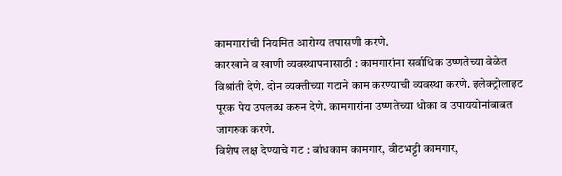कामगारांची नियमित आरोग्य तपासणी करणे.
कारखाने व खाणी व्यवस्थापनासाठी : कामगारांना सर्वाधिक उष्णतेच्या वेळेत विश्रांती देणे. दोन व्यक्तीच्या गटाने काम करण्याची व्यवस्था करणे. इलेक्ट्रोलाइट पूरक पेय उपलब्ध करुन देणे. कामगारांना उष्णतेच्या धोका व उपाययोनांबाबत जागरुक करणे.
विशेष लक्ष देण्याचे गट : बांधकाम कामगार, वीटभट्टी कामगार,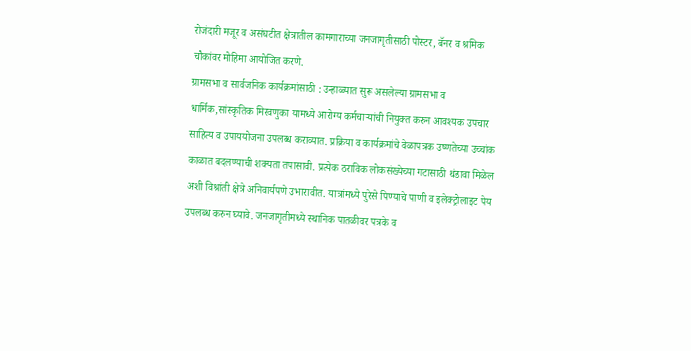रोजंदारी मजूर व असंघटीत क्षेत्रातील कामगाराच्या जनजागृतीसाठी पोस्टर, बॅनर व श्रमिक चौकांवर मोहिमा आयोजित करणे.
ग्रामसभा व सार्वजनिक कार्यक्रमांसाठी : उन्हाळ्यात सुरू असलेल्या ग्रामसभा व धार्मिक,सांस्कृतिक मिरवणुका यामध्ये आरोग्य कर्मचाऱ्यांची नियुक्त करुन आवश्यक उपचार साहित्य व उपाययोजना उपलब्ध कराव्यात. प्रक्रिया व कार्यक्रमांचे वेळापत्रक उष्णतेच्या उच्चांक काळात बदलण्याची शक्यता तपासावी. प्रत्येक ठराविक लोकसंख्येच्या गटासाठी थंडावा मिळेल अशी विश्रांती क्षेत्रे अनिवार्यपणे उभारावीत. यात्रांमध्ये पुरेसे पिण्याचे पाणी व इलेक्ट्रोलाइट पेय उपलब्ध करुन घ्यावे. जनजागृतीमध्ये स्थानिक पातळीवर पत्रके व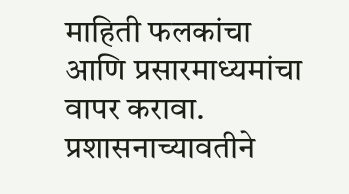माहिती फलकांचा आणि प्रसारमाध्यमांचा वापर करावा.
प्रशासनाच्यावतीने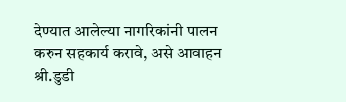देण्यात आलेल्या नागरिकांनी पालन करुन सहकार्य करावे, असे आवाहन श्री.डुडी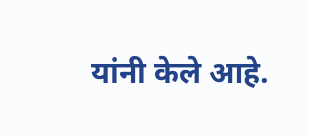यांनी केले आहे.